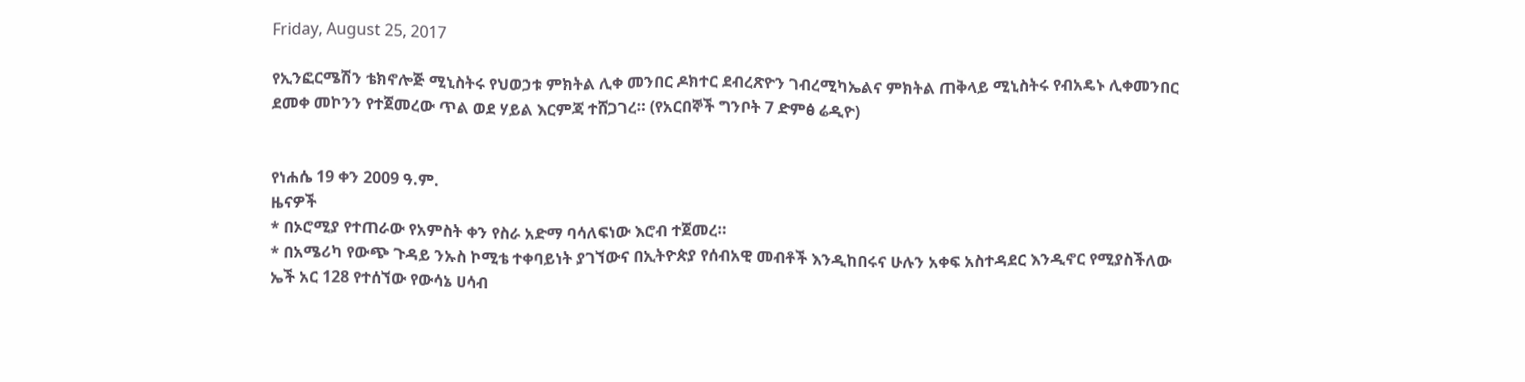Friday, August 25, 2017

የኢንፎርሜሽን ቴክኖሎጅ ሚኒስትሩ የህወኃቱ ምክትል ሊቀ መንበር ዶክተር ደብረጽዮን ገብረሚካኤልና ምክትል ጠቅላይ ሚኒስትሩ የብአዴኑ ሊቀመንበር ደመቀ መኮንን የተጀመረው ጥል ወደ ሃይል እርምጃ ተሸጋገረ። (የአርበኞች ግንቦት 7 ድምፅ ሬዲዮ)


የነሐሴ 19 ቀን 2009 ዓ.ም.
ዜናዎች
* በኦሮሚያ የተጠራው የአምስት ቀን የስራ አድማ ባሳለፍነው እሮብ ተጀመረ።
* በአሜሪካ የውጭ ጉዳይ ንኡስ ኮሚቴ ተቀባይነት ያገኘውና በኢትዮጵያ የሰብአዊ መብቶች እንዲከበሩና ሁሉን አቀፍ አስተዳደር እንዲኖር የሚያስችለው ኤች አር 128 የተሰኘው የውሳኔ ሀሳብ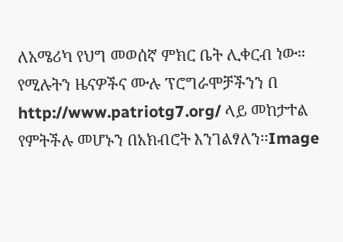ለአሜሪካ የህግ መወሰኛ ምክር ቤት ሊቀርብ ነው።
የሚሉትን ዜናዎችና ሙሉ ፕሮግራሞቻችንን በ http://www.patriotg7.org/ ላይ መከታተል የምትችሉ መሆኑን በአክብሮት እንገልፃለን፡፡Image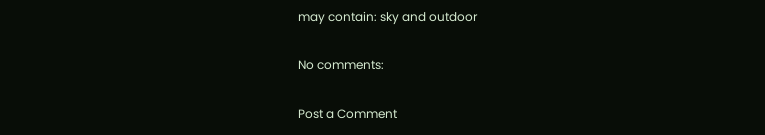may contain: sky and outdoor

No comments:

Post a Comment